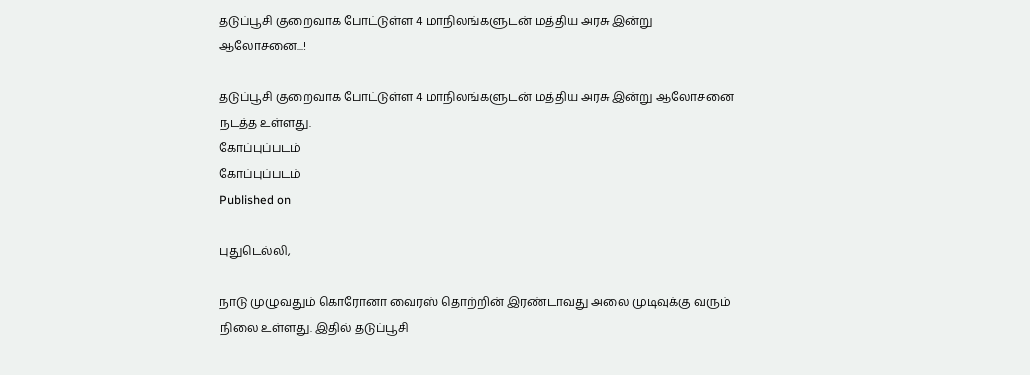தடுப்பூசி குறைவாக போட்டுள்ள 4 மாநிலங்களுடன் மத்திய அரசு இன்று ஆலோசனை...!

தடுப்பூசி குறைவாக போட்டுள்ள 4 மாநிலங்களுடன் மத்திய அரசு இன்று ஆலோசனை நடத்த உள்ளது.
கோப்புப்படம்
கோப்புப்படம்
Published on

புதுடெல்லி,

நாடு முழுவதும் கொரோனா வைரஸ் தொற்றின் இரண்டாவது அலை முடிவுக்கு வரும் நிலை உள்ளது. இதில் தடுப்பூசி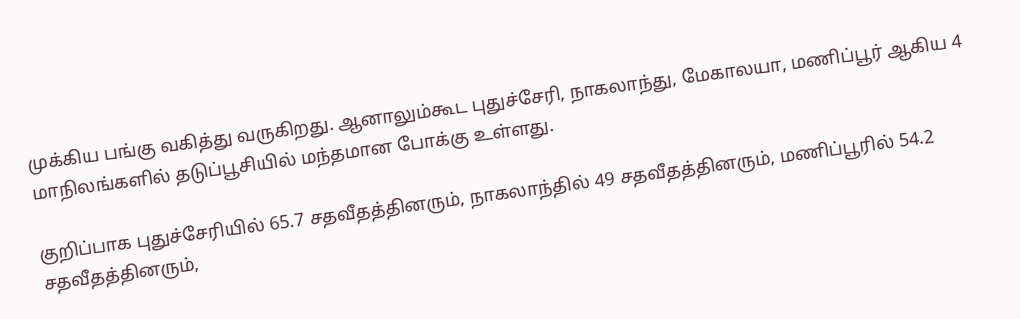முக்கிய பங்கு வகித்து வருகிறது. ஆனாலும்கூட புதுச்சேரி, நாகலாந்து, மேகாலயா, மணிப்பூர் ஆகிய 4 மாநிலங்களில் தடுப்பூசியில் மந்தமான போக்கு உள்ளது.

குறிப்பாக புதுச்சேரியில் 65.7 சதவீதத்தினரும், நாகலாந்தில் 49 சதவீதத்தினரும், மணிப்பூரில் 54.2 சதவீதத்தினரும்,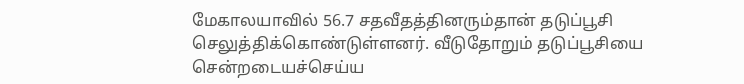மேகாலயாவில் 56.7 சதவீதத்தினரும்தான் தடுப்பூசி செலுத்திக்கொண்டுள்ளனர். வீடுதோறும் தடுப்பூசியை சென்றடையச்செய்ய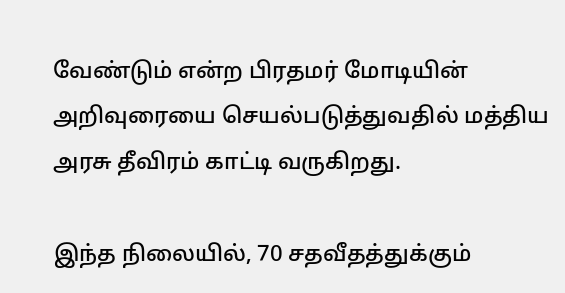வேண்டும் என்ற பிரதமர் மோடியின் அறிவுரையை செயல்படுத்துவதில் மத்திய அரசு தீவிரம் காட்டி வருகிறது.

இந்த நிலையில், 70 சதவீதத்துக்கும்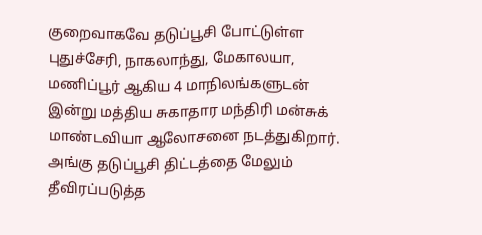குறைவாகவே தடுப்பூசி போட்டுள்ள புதுச்சேரி, நாகலாந்து, மேகாலயா, மணிப்பூர் ஆகிய 4 மாநிலங்களுடன் இன்று மத்திய சுகாதார மந்திரி மன்சுக் மாண்டவியா ஆலோசனை நடத்துகிறார். அங்கு தடுப்பூசி திட்டத்தை மேலும் தீவிரப்படுத்த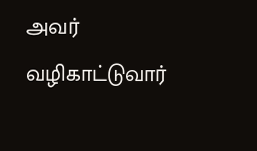அவர் வழிகாட்டுவார்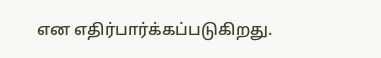என எதிர்பார்க்கப்படுகிறது.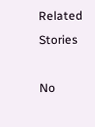Related Stories

No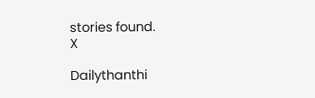stories found.
X

Dailythanthi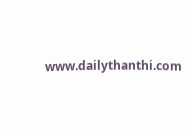www.dailythanthi.com